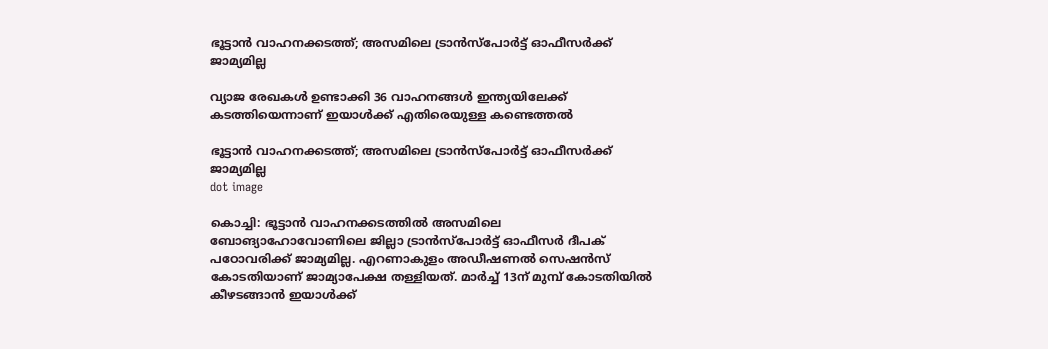ഭൂട്ടാൻ വാഹനക്കടത്ത്; അസമിലെ ട്രാൻസ്പോർട്ട് ഓഫീസർക്ക് ജാമ്യമില്ല

വ്യാജ രേഖകൾ ഉണ്ടാക്കി 36 വാഹനങ്ങൾ ഇന്ത്യയിലേക്ക് കടത്തിയെന്നാണ് ഇയാൾക്ക് എതിരെയുള്ള കണ്ടെത്തൽ

ഭൂട്ടാൻ വാഹനക്കടത്ത്; അസമിലെ ട്രാൻസ്പോർട്ട് ഓഫീസർക്ക് ജാമ്യമില്ല
dot image

കൊച്ചി: ഭൂട്ടാൻ വാഹനക്കടത്തിൽ അസമിലെ ബോങ്യാഹോവോണിലെ ജില്ലാ ട്രാൻസ്‌പോർട്ട് ഓഫീസർ ദീപക് പഠോവരിക്ക് ജാമ്യമില്ല. എറണാകുളം അഡീഷണൽ സെഷൻസ് കോടതിയാണ് ജാമ്യാപേക്ഷ തള്ളിയത്. മാർച്ച് 13ന് മുമ്പ് കോടതിയിൽ കീഴടങ്ങാൻ ഇയാൾക്ക്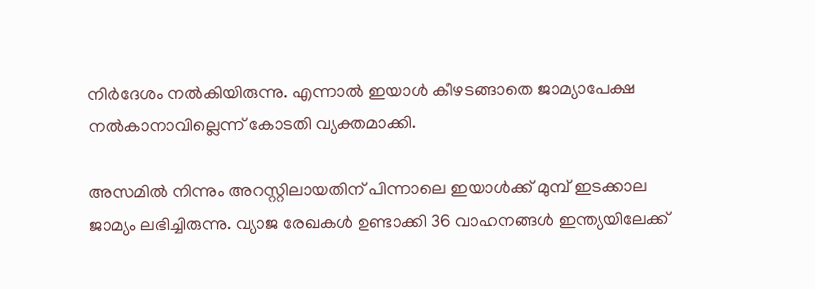നിർദേശം നൽകിയിരുന്നു. എന്നാൽ ഇയാൾ കീഴടങ്ങാതെ ജാമ്യാപേക്ഷ നൽകാനാവില്ലെന്ന് കോടതി വ്യക്തമാക്കി.

അസമിൽ നിന്നും അറസ്റ്റിലായതിന് പിന്നാലെ ഇയാൾക്ക് മുമ്പ് ഇടക്കാല ജാമ്യം ലഭിച്ചിരുന്നു. വ്യാജ രേഖകൾ ഉണ്ടാക്കി 36 വാഹനങ്ങൾ ഇന്ത്യയിലേക്ക്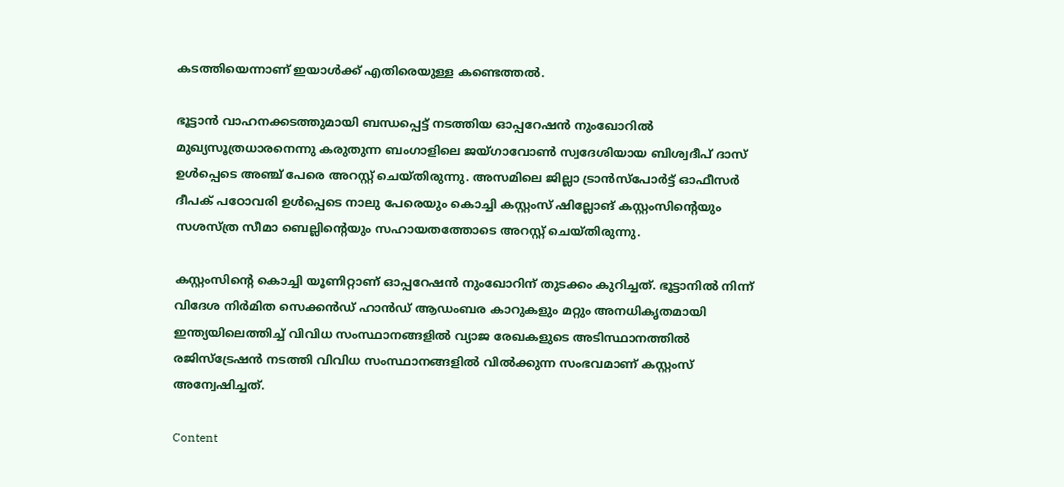കടത്തിയെന്നാണ് ഇയാൾക്ക് എതിരെയുള്ള കണ്ടെത്തൽ.

ഭൂട്ടാൻ വാഹനക്കടത്തുമായി ബന്ധപ്പെട്ട് നടത്തിയ ഓപ്പറേഷൻ നുംഖോറിൽ മുഖ്യസൂത്രധാരനെന്നു കരുതുന്ന ബംഗാളിലെ ജയ്ഗാവോൺ സ്വദേശിയായ ബിശ്വദീപ് ദാസ് ഉൾപ്പെടെ അഞ്ച് പേരെ അറസ്റ്റ് ചെയ്തിരുന്നു. അസമിലെ ജില്ലാ ട്രാൻസ്‌പോർട്ട് ഓഫീസർ ദീപക് പഠോവരി ഉൾപ്പെടെ നാലു പേരെയും കൊച്ചി കസ്റ്റംസ് ഷില്ലോങ് കസ്റ്റംസിന്റെയും സശസ്ത്ര സീമാ ബെല്ലിന്റെയും സഹായതത്തോടെ അറസ്റ്റ് ചെയ്തിരുന്നു.

കസ്റ്റംസിന്റെ കൊച്ചി യൂണിറ്റാണ് ഓപ്പറേഷൻ നുംഖോറിന് തുടക്കം കുറിച്ചത്. ഭൂട്ടാനിൽ നിന്ന് വിദേശ നിർമിത സെക്കൻഡ് ഹാൻഡ് ആഡംബര കാറുകളും മറ്റും അനധികൃതമായി ഇന്ത്യയിലെത്തിച്ച് വിവിധ സംസ്ഥാനങ്ങളിൽ വ്യാജ രേഖകളുടെ അടിസ്ഥാനത്തിൽ രജിസ്‌ട്രേഷൻ നടത്തി വിവിധ സംസ്ഥാനങ്ങളിൽ വിൽക്കുന്ന സംഭവമാണ് കസ്റ്റംസ് അന്വേഷിച്ചത്.

Content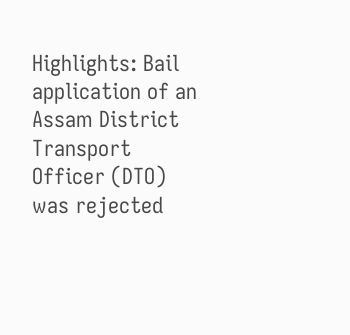Highlights: Bail application of an Assam District Transport Officer (DTO) was rejected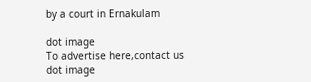by a court in Ernakulam

dot image
To advertise here,contact us
dot image